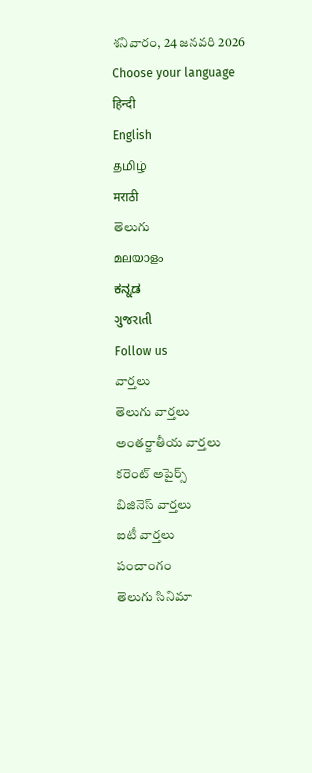శనివారం, 24 జనవరి 2026
Choose your language
हिन्दी
English
தமிழ்
मराठी
తెలుగు
മലയാളം
ಕನ್ನಡ
ગુજરાતી
Follow us
వార్తలు
తెలుగు వార్తలు
అంతర్జాతీయ వార్తలు
కరెంట్ అపైర్స్
బిజినెస్ వార్తలు
ఐటీ వార్తలు
పంచాంగం
తెలుగు సినిమా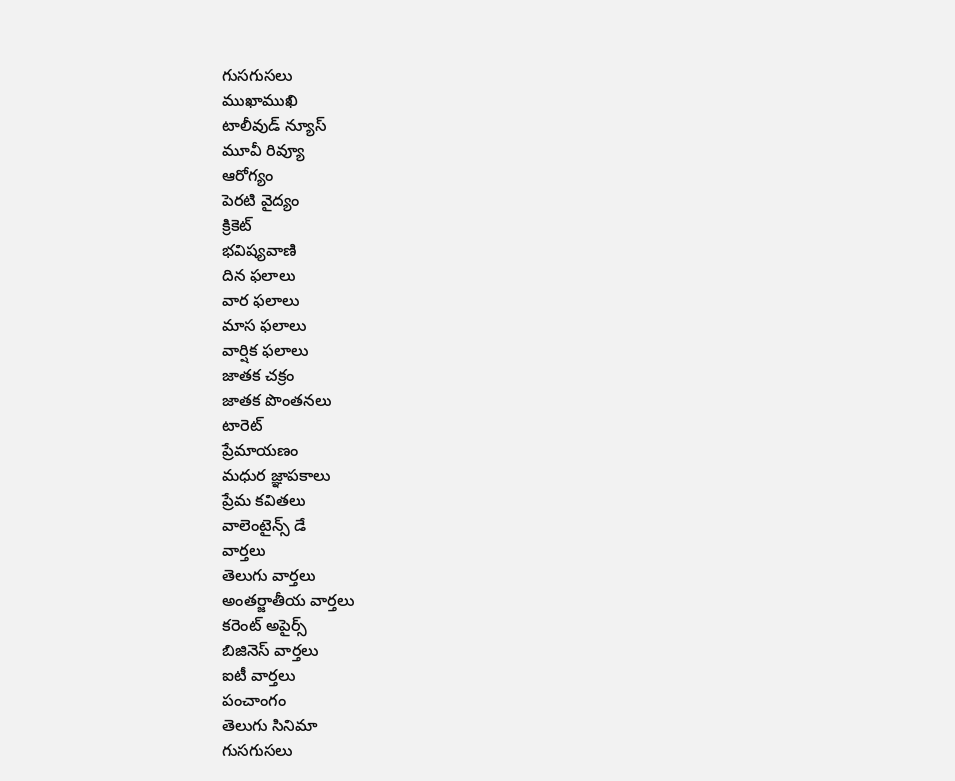గుసగుసలు
ముఖాముఖి
టాలీవుడ్ న్యూస్
మూవీ రివ్యూ
ఆరోగ్యం
పెరటి వైద్యం
క్రికెట్
భవిష్యవాణి
దిన ఫలాలు
వార ఫలాలు
మాస ఫలాలు
వార్షిక ఫలాలు
జాతక చక్రం
జాతక పొంతనలు
టారెట్
ప్రేమాయణం
మధుర జ్ఞాపకాలు
ప్రేమ కవితలు
వాలెంటైన్స్ డే
వార్తలు
తెలుగు వార్తలు
అంతర్జాతీయ వార్తలు
కరెంట్ అపైర్స్
బిజినెస్ వార్తలు
ఐటీ వార్తలు
పంచాంగం
తెలుగు సినిమా
గుసగుసలు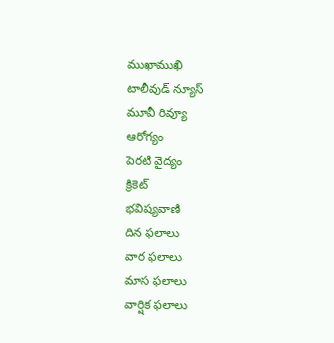ముఖాముఖి
టాలీవుడ్ న్యూస్
మూవీ రివ్యూ
ఆరోగ్యం
పెరటి వైద్యం
క్రికెట్
భవిష్యవాణి
దిన ఫలాలు
వార ఫలాలు
మాస ఫలాలు
వార్షిక ఫలాలు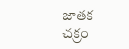జాతక చక్రం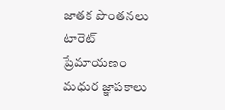జాతక పొంతనలు
టారెట్
ప్రేమాయణం
మధుర జ్ఞాపకాలు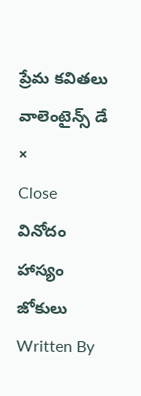ప్రేమ కవితలు
వాలెంటైన్స్ డే
×
Close
వినోదం
హాస్యం
జోకులు
Written By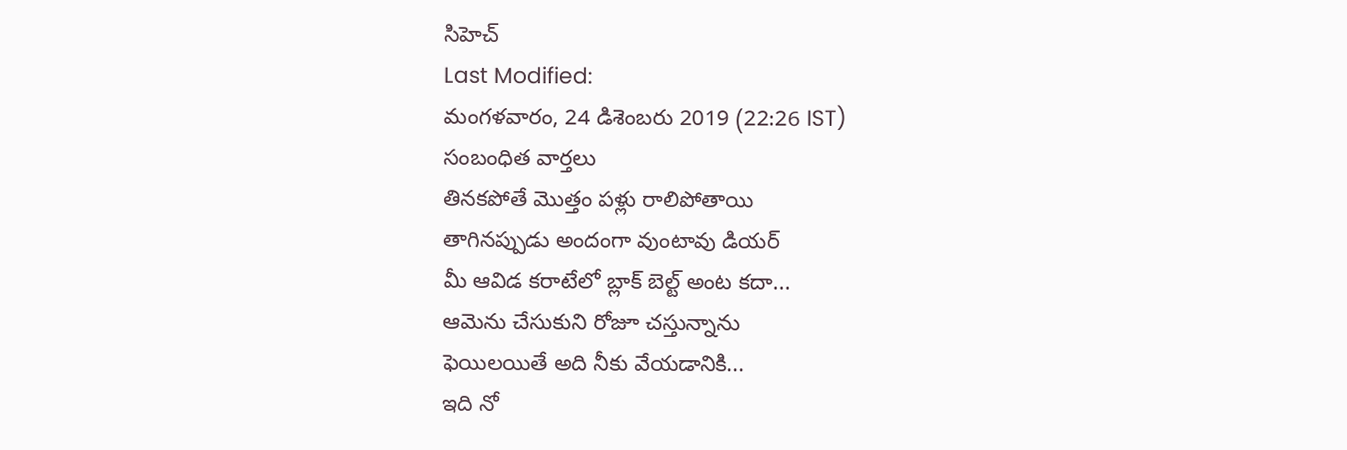సిహెచ్
Last Modified:
మంగళవారం, 24 డిశెంబరు 2019 (22:26 IST)
సంబంధిత వార్తలు
తినకపోతే మొత్తం పళ్లు రాలిపోతాయి
తాగినప్పుడు అందంగా వుంటావు డియర్
మీ ఆవిడ కరాటేలో బ్లాక్ బెల్ట్ అంట కదా...
ఆమెను చేసుకుని రోజూ చస్తున్నాను
ఫెయిలయితే అది నీకు వేయడానికి...
ఇది నో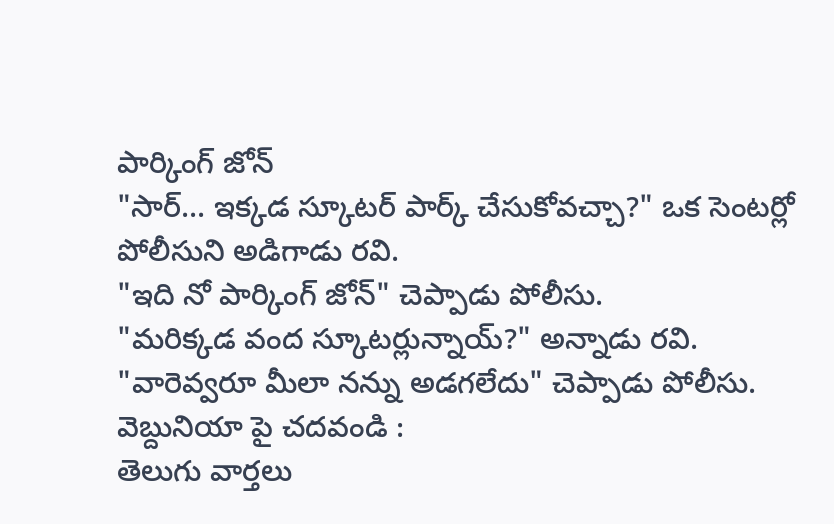పార్కింగ్ జోన్
"సార్... ఇక్కడ స్కూటర్ పార్క్ చేసుకోవచ్చా?" ఒక సెంటర్లో పోలీసుని అడిగాడు రవి.
"ఇది నో పార్కింగ్ జోన్" చెప్పాడు పోలీసు.
"మరిక్కడ వంద స్కూటర్లున్నాయ్?" అన్నాడు రవి.
"వారెవ్వరూ మీలా నన్ను అడగలేదు" చెప్పాడు పోలీసు.
వెబ్దునియా పై చదవండి :
తెలుగు వార్తలు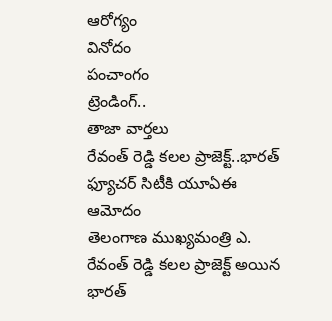ఆరోగ్యం
వినోదం
పంచాంగం
ట్రెండింగ్..
తాజా వార్తలు
రేవంత్ రెడ్డి కలల ప్రాజెక్ట్..భారత్ ఫ్యూచర్ సిటీకి యూఏఈ ఆమోదం
తెలంగాణ ముఖ్యమంత్రి ఎ. రేవంత్ రెడ్డి కలల ప్రాజెక్ట్ అయిన భారత్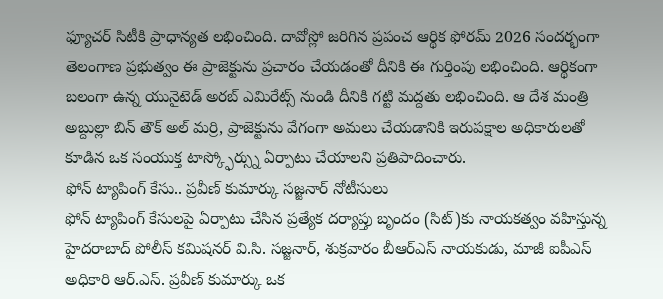ఫ్యూచర్ సిటీకి ప్రాధాన్యత లభించింది. దావోస్లో జరిగిన ప్రపంచ ఆర్థిక ఫోరమ్ 2026 సందర్భంగా తెలంగాణ ప్రభుత్వం ఈ ప్రాజెక్టును ప్రచారం చేయడంతో దీనికి ఈ గుర్తింపు లభించింది. ఆర్థికంగా బలంగా ఉన్న యునైటెడ్ అరబ్ ఎమిరేట్స్ నుండి దీనికి గట్టి మద్దతు లభించింది. ఆ దేశ మంత్రి అబ్దుల్లా బిన్ తౌక్ అల్ మర్రి, ప్రాజెక్టును వేగంగా అమలు చేయడానికి ఇరుపక్షాల అధికారులతో కూడిన ఒక సంయుక్త టాస్క్ఫోర్స్ను ఏర్పాటు చేయాలని ప్రతిపాదించారు.
ఫోన్ ట్యాపింగ్ కేసు.. ప్రవీణ్ కుమార్కు సజ్జనార్ నోటీసులు
ఫోన్ ట్యాపింగ్ కేసులపై ఏర్పాటు చేసిన ప్రత్యేక దర్యాప్తు బృందం (సిట్)కు నాయకత్వం వహిస్తున్న హైదరాబాద్ పోలీస్ కమిషనర్ వి.సి. సజ్జనార్, శుక్రవారం బీఆర్ఎస్ నాయకుడు, మాజీ ఐపీఎస్ అధికారి ఆర్.ఎస్. ప్రవీణ్ కుమార్కు ఒక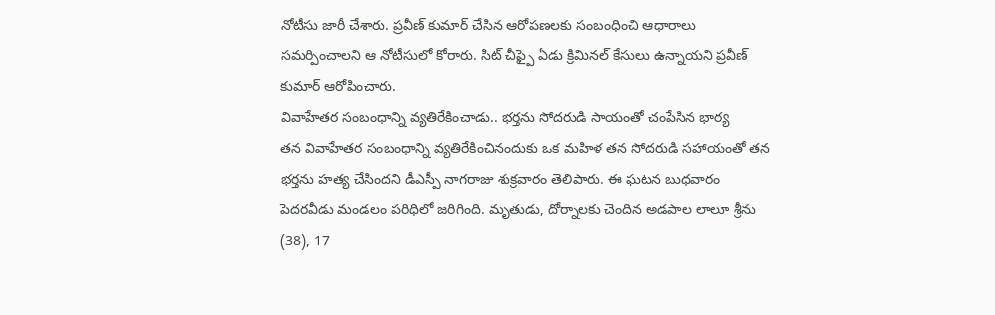నోటీసు జారీ చేశారు. ప్రవీణ్ కుమార్ చేసిన ఆరోపణలకు సంబంధించి ఆధారాలు సమర్పించాలని ఆ నోటీసులో కోరారు. సిట్ చీఫ్పై ఏడు క్రిమినల్ కేసులు ఉన్నాయని ప్రవీణ్ కుమార్ ఆరోపించారు.
వివాహేతర సంబంధాన్ని వ్యతిరేకించాడు.. భర్తను సోదరుడి సాయంతో చంపేసిన భార్య
తన వివాహేతర సంబంధాన్ని వ్యతిరేకించినందుకు ఒక మహిళ తన సోదరుడి సహాయంతో తన భర్తను హత్య చేసిందని డీఎస్పీ నాగరాజు శుక్రవారం తెలిపారు. ఈ ఘటన బుధవారం పెదరవీడు మండలం పరిధిలో జరిగింది. మృతుడు, దోర్నాలకు చెందిన అడపాల లాలూ శ్రీను (38), 17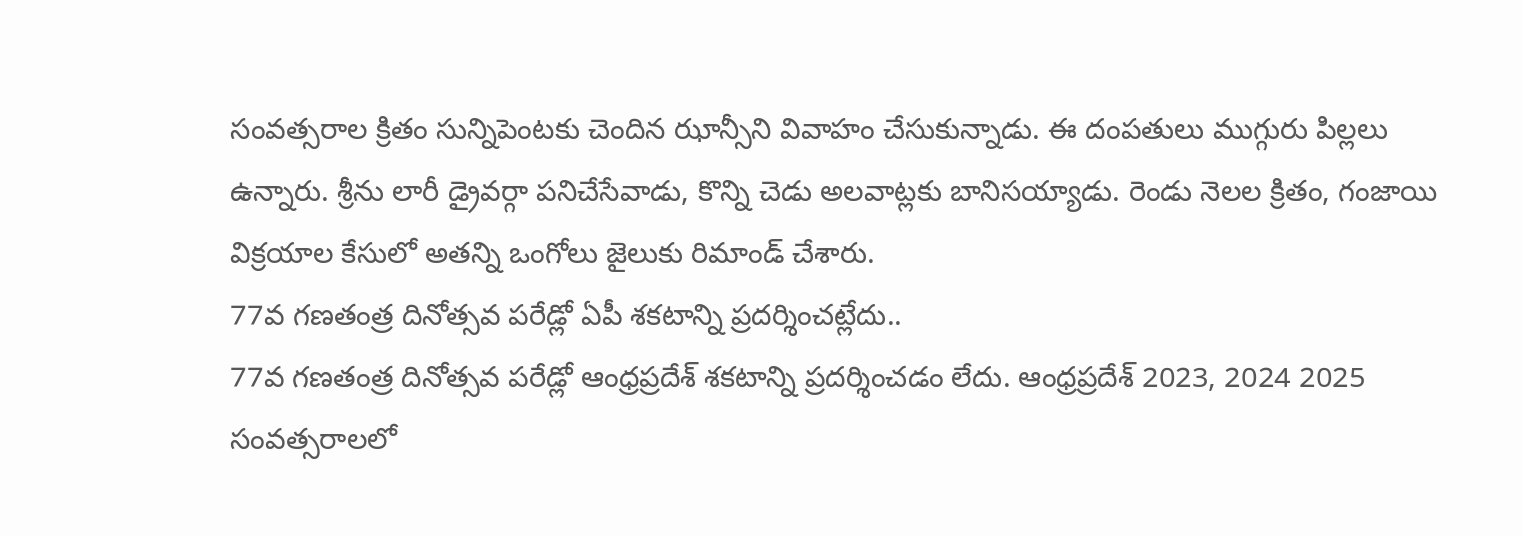సంవత్సరాల క్రితం సున్నిపెంటకు చెందిన ఝాన్సీని వివాహం చేసుకున్నాడు. ఈ దంపతులు ముగ్గురు పిల్లలు ఉన్నారు. శ్రీను లారీ డ్రైవర్గా పనిచేసేవాడు, కొన్ని చెడు అలవాట్లకు బానిసయ్యాడు. రెండు నెలల క్రితం, గంజాయి విక్రయాల కేసులో అతన్ని ఒంగోలు జైలుకు రిమాండ్ చేశారు.
77వ గణతంత్ర దినోత్సవ పరేడ్లో ఏపీ శకటాన్ని ప్రదర్శించట్లేదు..
77వ గణతంత్ర దినోత్సవ పరేడ్లో ఆంధ్రప్రదేశ్ శకటాన్ని ప్రదర్శించడం లేదు. ఆంధ్రప్రదేశ్ 2023, 2024 2025 సంవత్సరాలలో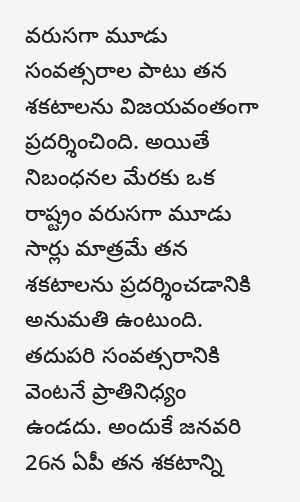వరుసగా మూడు సంవత్సరాల పాటు తన శకటాలను విజయవంతంగా ప్రదర్శించింది. అయితే నిబంధనల మేరకు ఒక రాష్ట్రం వరుసగా మూడు సార్లు మాత్రమే తన శకటాలను ప్రదర్శించడానికి అనుమతి ఉంటుంది. తదుపరి సంవత్సరానికి వెంటనే ప్రాతినిధ్యం ఉండదు. అందుకే జనవరి 26న ఏపీ తన శకటాన్ని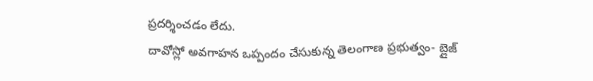ప్రదర్శించడం లేదు.
దావోస్లో అవగాహన ఒప్పందం చేసుకున్న తెలంగాణ ప్రభుత్వం- బ్లైజ్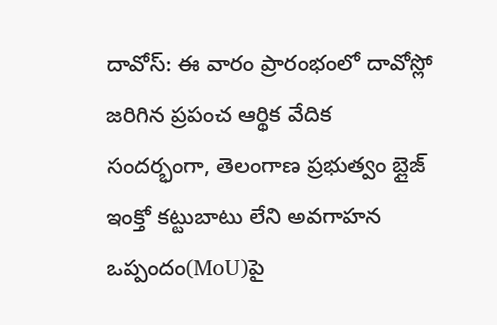దావోస్: ఈ వారం ప్రారంభంలో దావోస్లో జరిగిన ప్రపంచ ఆర్థిక వేదిక సందర్భంగా, తెలంగాణ ప్రభుత్వం బ్లైజ్ ఇంక్తో కట్టుబాటు లేని అవగాహన ఒప్పందం(MoU)పై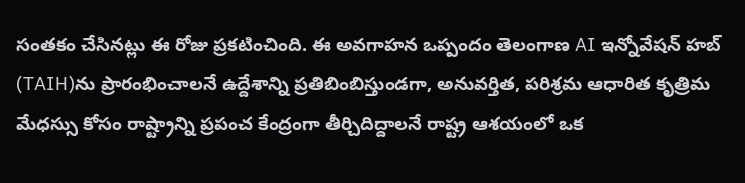సంతకం చేసినట్లు ఈ రోజు ప్రకటించింది. ఈ అవగాహన ఒప్పందం తెలంగాణ AI ఇన్నోవేషన్ హబ్ (TAIH)ను ప్రారంభించాలనే ఉద్దేశాన్ని ప్రతిబింబిస్తుండగా, అనువర్తిత, పరిశ్రమ ఆధారిత కృత్రిమ మేధస్సు కోసం రాష్ట్రాన్ని ప్రపంచ కేంద్రంగా తీర్చిదిద్దాలనే రాష్ట్ర ఆశయంలో ఒక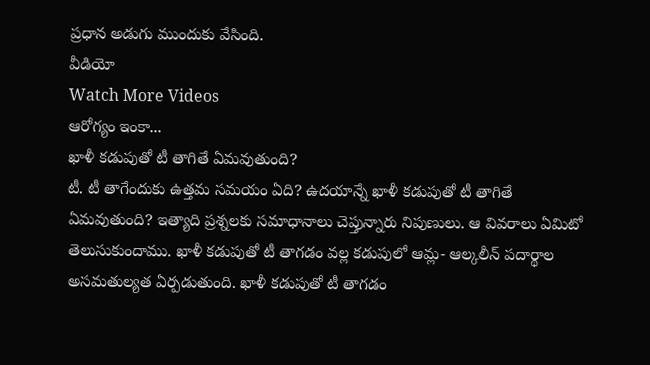ప్రధాన అడుగు ముందుకు వేసింది.
వీడియో
Watch More Videos
ఆరోగ్యం ఇంకా...
ఖాళీ కడుపుతో టీ తాగితే ఏమవుతుంది?
టీ. టీ తాగేందుకు ఉత్తమ సమయం ఏది? ఉదయాన్నే ఖాళీ కడుపుతో టీ తాగితే ఏమవుతుంది? ఇత్యాది ప్రశ్నలకు సమాధానాలు చెప్తున్నారు నిపుణులు. ఆ వివరాలు ఏమిటో తెలుసుకుందాము. ఖాళీ కడుపుతో టీ తాగడం వల్ల కడుపులో ఆమ్ల- ఆల్కలీన్ పదార్థాల అసమతుల్యత ఏర్పడుతుంది. ఖాళీ కడుపుతో టీ తాగడం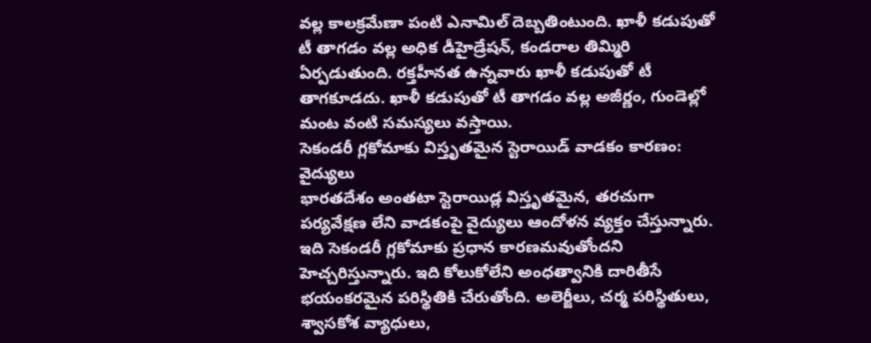వల్ల కాలక్రమేణా పంటి ఎనామిల్ దెబ్బతింటుంది. ఖాళీ కడుపుతో టీ తాగడం వల్ల అధిక డీహైడ్రేషన్, కండరాల తిమ్మిరి ఏర్పడుతుంది. రక్తహీనత ఉన్నవారు ఖాళీ కడుపుతో టీ తాగకూడదు. ఖాళీ కడుపుతో టీ తాగడం వల్ల అజీర్ణం, గుండెల్లో మంట వంటి సమస్యలు వస్తాయి.
సెకండరీ గ్లకోమాకు విస్తృతమైన స్టెరాయిడ్ వాడకం కారణం: వైద్యులు
భారతదేశం అంతటా స్టెరాయిడ్ల విస్తృతమైన, తరచుగా పర్యవేక్షణ లేని వాడకంపై వైద్యులు ఆందోళన వ్యక్తం చేస్తున్నారు. ఇది సెకండరీ గ్లకోమాకు ప్రధాన కారణమవుతోందని హెచ్చరిస్తున్నారు. ఇది కోలుకోలేని అంధత్వానికి దారితీసే భయంకరమైన పరిస్థితికి చేరుతోంది. అలెర్జీలు, చర్మ పరిస్థితులు, శ్వాసకోశ వ్యాధులు,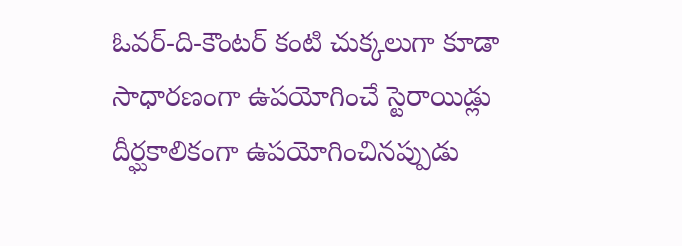ఓవర్-ది-కౌంటర్ కంటి చుక్కలుగా కూడా సాధారణంగా ఉపయోగించే స్టెరాయిడ్లు దీర్ఘకాలికంగా ఉపయోగించినప్పుడు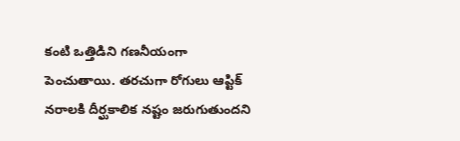కంటి ఒత్తిడిని గణనీయంగా పెంచుతాయి. తరచుగా రోగులు ఆప్టిక్ నరాలకి దీర్ఘకాలిక నష్టం జరుగుతుందని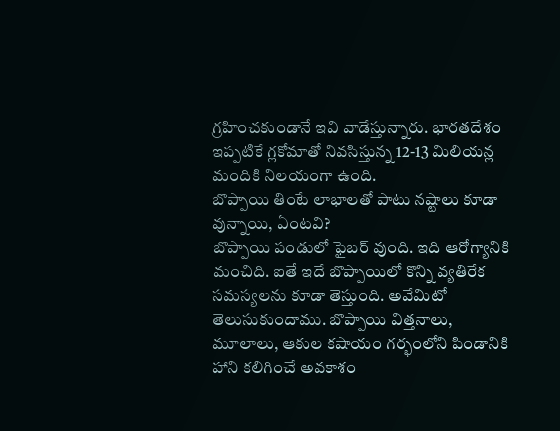గ్రహించకుండానే ఇవి వాడేస్తున్నారు. భారతదేశం ఇప్పటికే గ్లకోమాతో నివసిస్తున్న 12-13 మిలియన్ల మందికి నిలయంగా ఉంది.
బొప్పాయి తింటే లాభాలతో పాటు నష్టాలు కూడా వున్నాయి, ఏంటవి?
బొప్పాయి పండులో ఫైబర్ వుంది. ఇది ఆరోగ్యానికి మంచిది. ఐతే ఇదే బొప్పాయిలో కొన్ని వ్యతిరేక సమస్యలను కూడా తెస్తుంది. అవేమిటో తెలుసుకుందాము. బొప్పాయి విత్తనాలు, మూలాలు, ఆకుల కషాయం గర్భంలోని పిండానికి హాని కలిగించే అవకాశం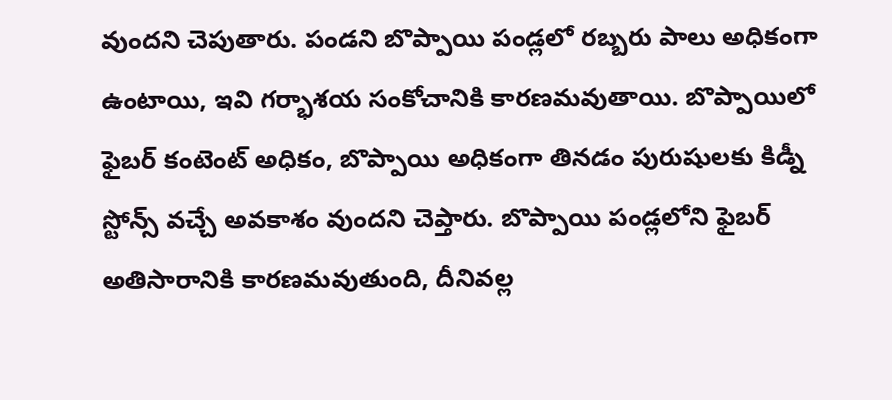వుందని చెపుతారు. పండని బొప్పాయి పండ్లలో రబ్బరు పాలు అధికంగా ఉంటాయి, ఇవి గర్భాశయ సంకోచానికి కారణమవుతాయి. బొప్పాయిలో ఫైబర్ కంటెంట్ అధికం, బొప్పాయి అధికంగా తినడం పురుషులకు కిడ్నీ స్టోన్స్ వచ్చే అవకాశం వుందని చెప్తారు. బొప్పాయి పండ్లలోని ఫైబర్ అతిసారానికి కారణమవుతుంది, దీనివల్ల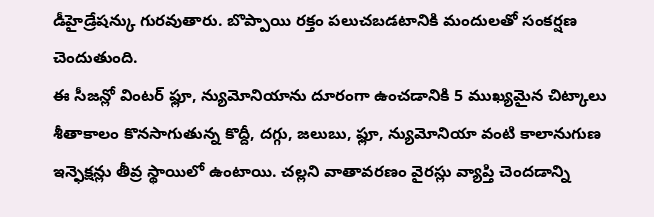డీహైడ్రేషన్కు గురవుతారు. బొప్పాయి రక్తం పలుచబడటానికి మందులతో సంకర్షణ చెందుతుంది.
ఈ సీజన్లో వింటర్ ఫ్లూ, న్యుమోనియాను దూరంగా ఉంచడానికి 5 ముఖ్యమైన చిట్కాలు
శీతాకాలం కొనసాగుతున్న కొద్దీ, దగ్గు, జలుబు, ఫ్లూ, న్యుమోనియా వంటి కాలానుగుణ ఇన్ఫెక్షన్లు తీవ్ర స్థాయిలో ఉంటాయి. చల్లని వాతావరణం వైరస్లు వ్యాప్తి చెందడాన్ని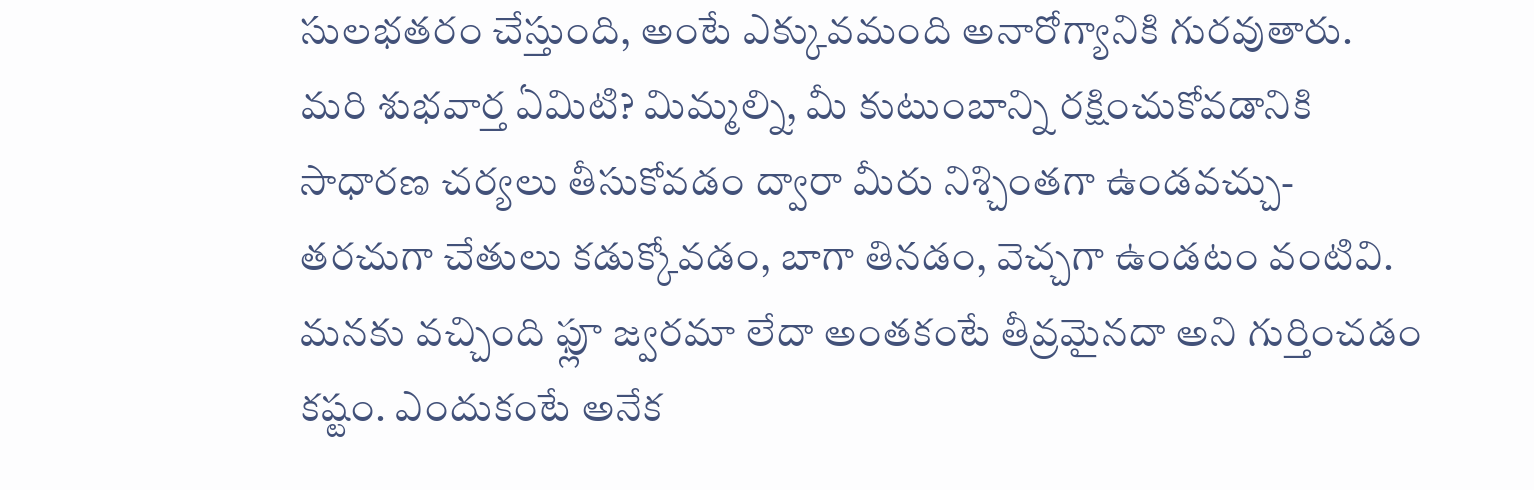సులభతరం చేస్తుంది, అంటే ఎక్కువమంది అనారోగ్యానికి గురవుతారు. మరి శుభవార్త ఏమిటి? మిమ్మల్ని, మీ కుటుంబాన్ని రక్షించుకోవడానికి సాధారణ చర్యలు తీసుకోవడం ద్వారా మీరు నిశ్చింతగా ఉండవచ్చు- తరచుగా చేతులు కడుక్కోవడం, బాగా తినడం, వెచ్చగా ఉండటం వంటివి. మనకు వచ్చింది ఫ్లూ జ్వరమా లేదా అంతకంటే తీవ్రమైనదా అని గుర్తించడం కష్టం. ఎందుకంటే అనేక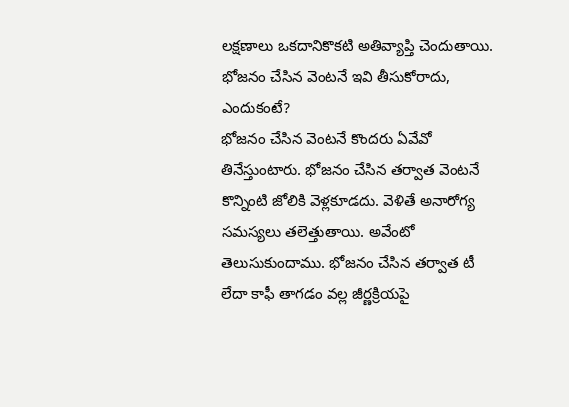లక్షణాలు ఒకదానికొకటి అతివ్యాప్తి చెందుతాయి.
భోజనం చేసిన వెంటనే ఇవి తీసుకోరాదు, ఎందుకంటే?
భోజనం చేసిన వెంటనే కొందరు ఏవేవో తినేస్తుంటారు. భోజనం చేసిన తర్వాత వెంటనే కొన్నింటి జోలికి వెళ్లకూడదు. వెళితే అనారోగ్య సమస్యలు తలెత్తుతాయి. అవేంటో తెలుసుకుందాము. భోజనం చేసిన తర్వాత టీ లేదా కాఫీ తాగడం వల్ల జీర్ణక్రియపై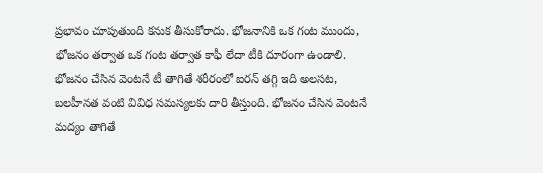ప్రభావం చూపుతుంది కనుక తీసుకోరాదు. భోజనానికి ఒక గంట ముందు, భోజనం తర్వాత ఒక గంట తర్వాత కాఫీ లేదా టీకి దూరంగా ఉండాలి. భోజనం చేసిన వెంటనే టీ తాగితే శరీరంలో ఐరన్ తగ్గి ఇది అలసట, బలహీనత వంటి వివిధ సమస్యలకు దారి తీస్తుంది. భోజనం చేసిన వెంటనే మద్యం తాగితే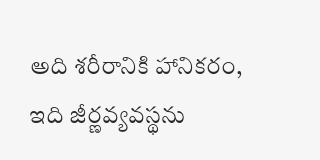అది శరీరానికి హానికరం, ఇది జీర్ణవ్యవస్థను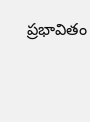ప్రభావితం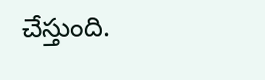చేస్తుంది.